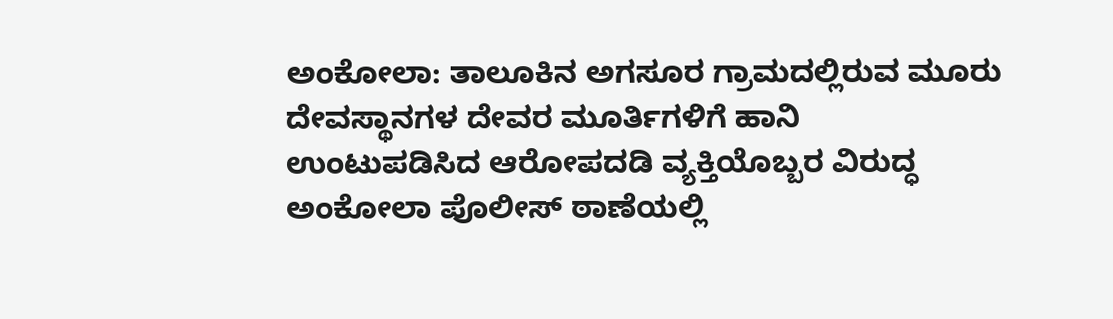ಅಂಕೋಲಾ: ತಾಲೂಕಿನ ಅಗಸೂರ ಗ್ರಾಮದಲ್ಲಿರುವ ಮೂರು ದೇವಸ್ಥಾನಗಳ ದೇವರ ಮೂರ್ತಿಗಳಿಗೆ ಹಾನಿ ಉಂಟುಪಡಿಸಿದ ಆರೋಪದಡಿ ವ್ಯಕ್ತಿಯೊಬ್ಬರ ವಿರುದ್ಧ ಅಂಕೋಲಾ ಪೊಲೀಸ್ ಠಾಣೆಯಲ್ಲಿ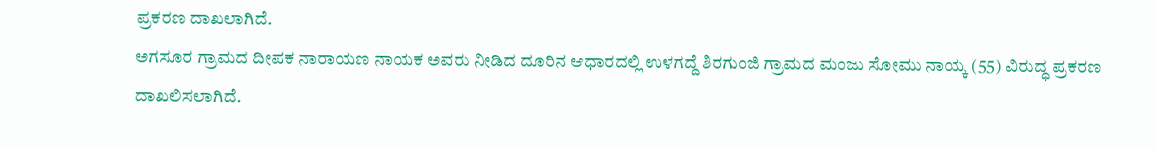ಪ್ರಕರಣ ದಾಖಲಾಗಿದೆ.
ಅಗಸೂರ ಗ್ರಾಮದ ದೀಪಕ ನಾರಾಯಣ ನಾಯಕ ಅವರು ನೀಡಿದ ದೂರಿನ ಆಧಾರದಲ್ಲಿ ಉಳಗದ್ದೆ ಶಿರಗುಂಜಿ ಗ್ರಾಮದ ಮಂಜು ಸೋಮು ನಾಯ್ಕ (55) ವಿರುದ್ಧ ಪ್ರಕರಣ ದಾಖಲಿಸಲಾಗಿದೆ.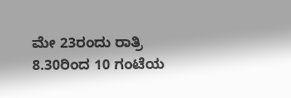ಮೇ 23ರಂದು ರಾತ್ರಿ 8.30ರಿಂದ 10 ಗಂಟೆಯ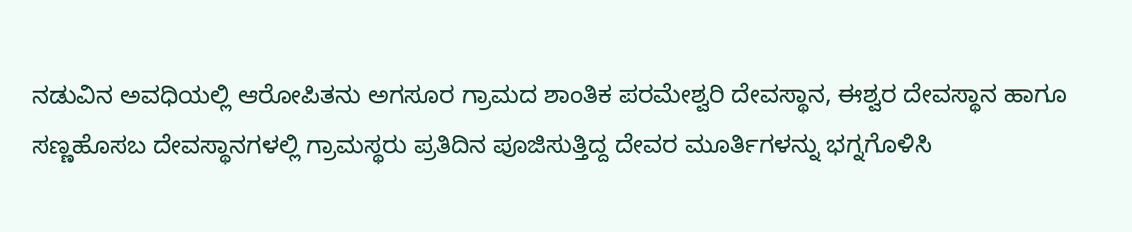ನಡುವಿನ ಅವಧಿಯಲ್ಲಿ ಆರೋಪಿತನು ಅಗಸೂರ ಗ್ರಾಮದ ಶಾಂತಿಕ ಪರಮೇಶ್ವರಿ ದೇವಸ್ಥಾನ, ಈಶ್ವರ ದೇವಸ್ಥಾನ ಹಾಗೂ ಸಣ್ಣಹೊಸಬ ದೇವಸ್ಥಾನಗಳಲ್ಲಿ ಗ್ರಾಮಸ್ಥರು ಪ್ರತಿದಿನ ಪೂಜಿಸುತ್ತಿದ್ದ ದೇವರ ಮೂರ್ತಿಗಳನ್ನು ಭಗ್ನಗೊಳಿಸಿ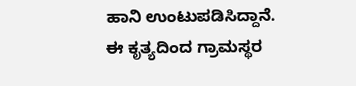ಹಾನಿ ಉಂಟುಪಡಿಸಿದ್ದಾನೆ.
ಈ ಕೃತ್ಯದಿಂದ ಗ್ರಾಮಸ್ಥರ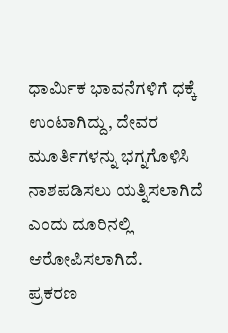ಧಾರ್ಮಿಕ ಭಾವನೆಗಳಿಗೆ ಧಕ್ಕೆ ಉಂಟಾಗಿದ್ದು, ದೇವರ ಮೂರ್ತಿಗಳನ್ನು ಭಗ್ನಗೊಳಿಸಿ ನಾಶಪಡಿಸಲು ಯತ್ನಿಸಲಾಗಿದೆ ಎಂದು ದೂರಿನಲ್ಲಿ ಆರೋಪಿಸಲಾಗಿದೆ.
ಪ್ರಕರಣ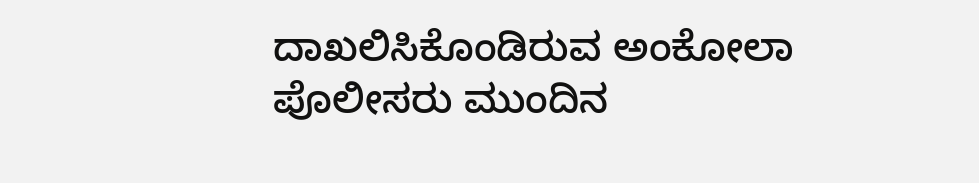ದಾಖಲಿಸಿಕೊಂಡಿರುವ ಅಂಕೋಲಾ ಪೊಲೀಸರು ಮುಂದಿನ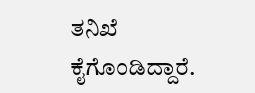ತನಿಖೆ ಕೈಗೊಂಡಿದ್ದಾರೆ.